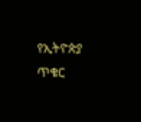የኢትዮጵያ ጥቁር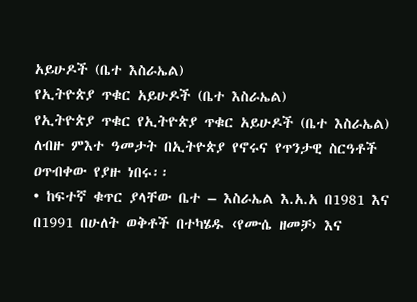አይሁዶች (ቤተ እስራኤል)
የኢትዮጵያ ጥቁር አይሁዶች (ቤተ እስራኤል)
የኢትዮጵያ ጥቁር የኢትዮጵያ ጥቁር አይሁዶች (ቤተ እስራኤል) ለብዙ ምእተ ዓመታት በኢትዮጵያ የኖሩና የጥንታዊ ስርዓቶች ዐጥብቀው የያዙ ነበሩ፡፡
• ከፍተኛ ቁጥር ያላቸው ቤተ – እስራኤል እ.አ.አ በ1981 እና በ1991 በሁለት ወቅቶች በተካሄዱ ‹የሙሴ ዘመቻ› እና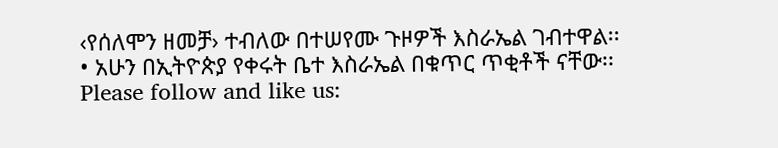‹የሰለሞን ዘመቻ› ተብለው በተሠየሙ ጉዞዎች እስራኤል ገብተዋል፡፡
• አሁን በኢትዮጵያ የቀሩት ቤተ እስራኤል በቁጥር ጥቂቶች ናቸው፡፡
Please follow and like us: